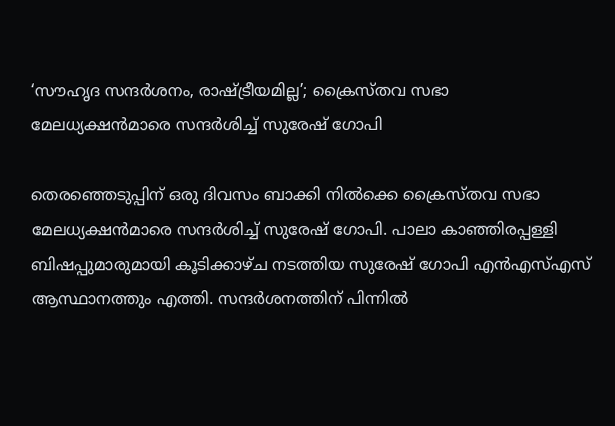‘സൗഹൃദ സന്ദർശനം, രാഷ്ട്രീയമില്ല’; ക്രൈസ്തവ സഭാ മേലധ്യക്ഷൻമാരെ സന്ദർശിച്ച് സുരേഷ് ഗോപി

തെരഞ്ഞെടുപ്പിന് ഒരു ദിവസം ബാക്കി നിൽക്കെ ക്രൈസ്തവ സഭാ മേലധ്യക്ഷൻമാരെ സന്ദർശിച്ച് സുരേഷ് ഗോപി. പാലാ കാഞ്ഞിരപ്പള്ളി ബിഷപ്പുമാരുമായി കൂടിക്കാഴ്ച നടത്തിയ സുരേഷ് ഗോപി എൻഎസ്എസ് ആസ്ഥാനത്തും എത്തി. സന്ദർശനത്തിന് പിന്നിൽ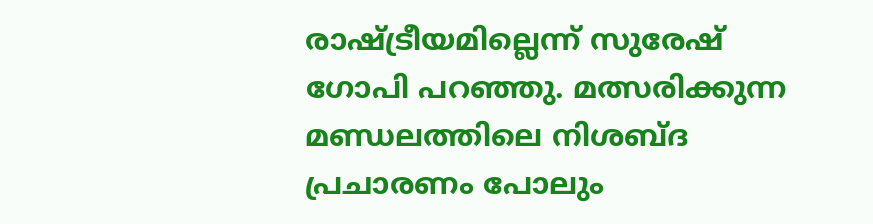രാഷ്ട്രീയമില്ലെന്ന് സുരേഷ് ഗോപി പറഞ്ഞു. മത്സരിക്കുന്ന മണ്ഡലത്തിലെ നിശബ്ദ പ്രചാരണം പോലും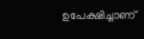ഉപേക്ഷിച്ചാണ്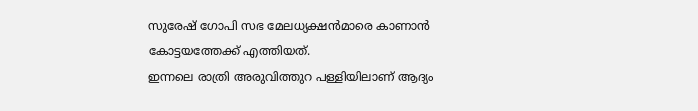സുരേഷ് ഗോപി സഭ മേലധ്യക്ഷൻമാരെ കാണാൻ കോട്ടയത്തേക്ക് എത്തിയത്.
ഇന്നലെ രാത്രി അരുവിത്തുറ പള്ളിയിലാണ് ആദ്യം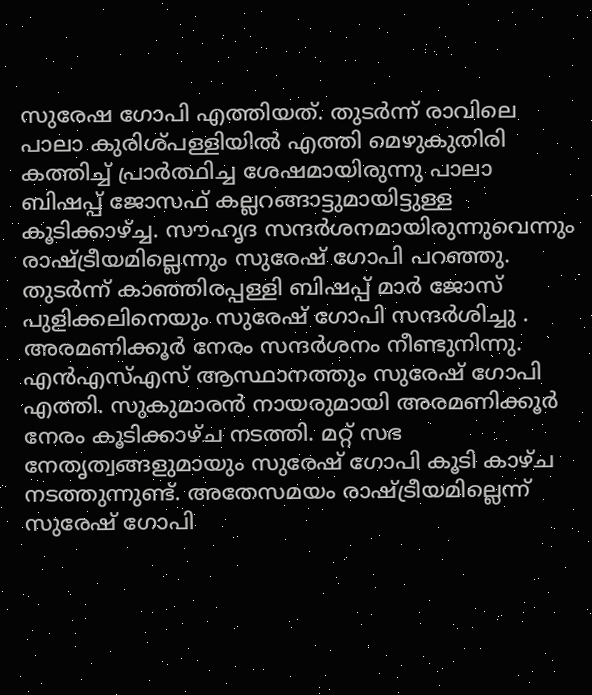സുരേഷ ഗോപി എത്തിയത്. തുടർന്ന് രാവിലെ പാലാ കുരിശ്പള്ളിയിൽ എത്തി മെഴുകുതിരി കത്തിച്ച് പ്രാർത്ഥിച്ച ശേഷമായിരുന്നു പാലാ ബിഷപ്പ് ജോസഫ് കല്ലറങ്ങാട്ടുമായിട്ടുള്ള കൂടിക്കാഴ്ച്ച. സൗഹൃദ സന്ദർശനമായിരുന്നുവെന്നും രാഷ്ട്രീയമില്ലെന്നും സുരേഷ് ഗോപി പറഞ്ഞു.
തുടർന്ന് കാഞ്ഞിരപ്പള്ളി ബിഷപ്പ് മാർ ജോസ് പുളിക്കലിനെയും സുരേഷ് ഗോപി സന്ദർശിച്ചു . അരമണിക്കൂർ നേരം സന്ദർശനം നീണ്ടുനിന്നു. എൻഎസ്എസ് ആസ്ഥാനത്തും സുരേഷ് ഗോപി എത്തി. സുകുമാരൻ നായരുമായി അരമണിക്കൂർ നേരം കൂടിക്കാഴ്ച നടത്തി. മറ്റ് സഭ നേതൃത്വങ്ങളുമായും സുരേഷ് ഗോപി കൂടി കാഴ്ച നടത്തുന്നുണ്ട്. അതേസമയം രാഷ്ട്രീയമില്ലെന്ന് സുരേഷ് ഗോപി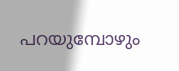പറയുമ്പോഴും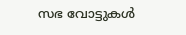സഭ വോട്ടുകൾ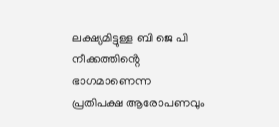ലക്ഷ്യമിട്ടുള്ള ബി ജെ പി നീക്കത്തിൻ്റെ ഭാഗമാണെന്ന പ്രതിപക്ഷ ആരോപണവും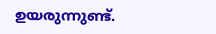ഉയരുന്നുണ്ട്.